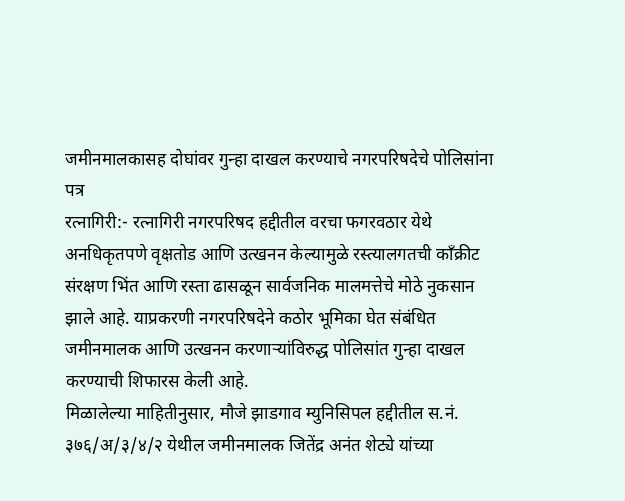जमीनमालकासह दोघांवर गुन्हा दाखल करण्याचे नगरपरिषदेचे पोलिसांना पत्र
रत्नागिरी:- रत्नागिरी नगरपरिषद हद्दीतील वरचा फगरवठार येथे अनधिकृतपणे वृक्षतोड आणि उत्खनन केल्यामुळे रस्त्यालगतची कॉंक्रीट संरक्षण भिंत आणि रस्ता ढासळून सार्वजनिक मालमत्तेचे मोठे नुकसान झाले आहे. याप्रकरणी नगरपरिषदेने कठोर भूमिका घेत संबंधित जमीनमालक आणि उत्खनन करणाऱ्यांविरुद्ध पोलिसांत गुन्हा दाखल करण्याची शिफारस केली आहे.
मिळालेल्या माहितीनुसार, मौजे झाडगाव म्युनिसिपल हद्दीतील स.नं. ३७६/अ/३/४/२ येथील जमीनमालक जितेंद्र अनंत शेट्ये यांच्या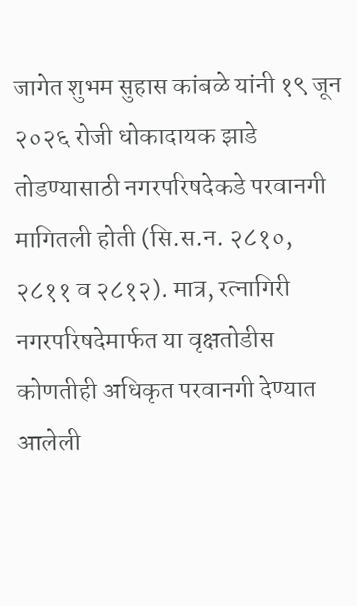जागेत शुभम सुहास कांबळे यांनी १९ जून २०२६ रोजी धोकादायक झाडे तोडण्यासाठी नगरपरिषदेकडे परवानगी मागितली होती (सि.स.न. २८१०, २८११ व २८१२). मात्र, रत्नागिरी नगरपरिषदेमार्फत या वृक्षतोडीस कोणतीही अधिकृत परवानगी देण्यात आलेली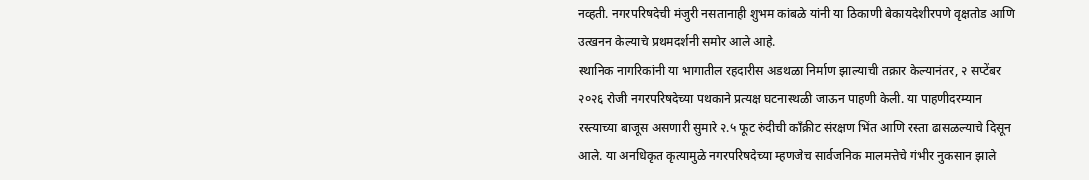नव्हती. नगरपरिषदेची मंजुरी नसतानाही शुभम कांबळे यांनी या ठिकाणी बेकायदेशीरपणे वृक्षतोड आणि उत्खनन केल्याचे प्रथमदर्शनी समोर आले आहे.
स्थानिक नागरिकांनी या भागातील रहदारीस अडथळा निर्माण झाल्याची तक्रार केल्यानंतर, २ सप्टेंबर २०२६ रोजी नगरपरिषदेच्या पथकाने प्रत्यक्ष घटनास्थळी जाऊन पाहणी केली. या पाहणीदरम्यान रस्त्याच्या बाजूस असणारी सुमारे २.५ फूट रुंदीची कॉंक्रीट संरक्षण भिंत आणि रस्ता ढासळल्याचे दिसून आले. या अनधिकृत कृत्यामुळे नगरपरिषदेच्या म्हणजेच सार्वजनिक मालमत्तेचे गंभीर नुकसान झाले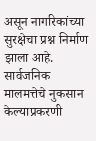असून नागरिकांच्या सुरक्षेचा प्रश्न निर्माण झाला आहे.
सार्वजनिक मालमत्तेचे नुकसान केल्याप्रकरणी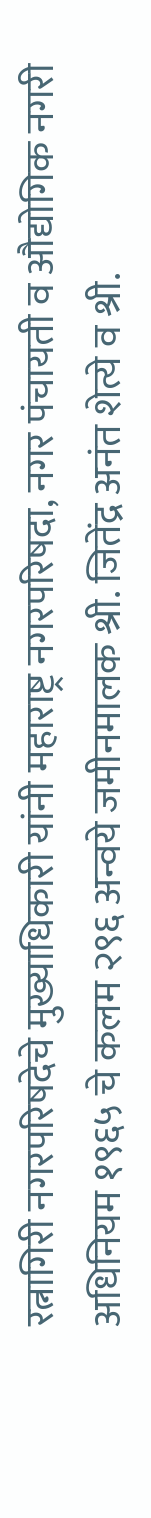रत्नागिरी नगरपरिषदेचे मुख्याधिकारी यांनी महाराष्ट्र नगरपरिषदा, नगर पंचायती व औद्योगिक नगरी अधिनियम १९६५ चे कलम २९६ अन्वये जमीनमालक श्री. जितेंद्र अनंत शेत्ये व श्री.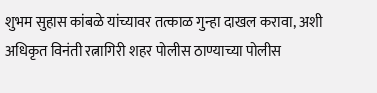शुभम सुहास कांबळे यांच्यावर तत्काळ गुन्हा दाखल करावा, अशी अधिकृत विनंती रत्नागिरी शहर पोलीस ठाण्याच्या पोलीस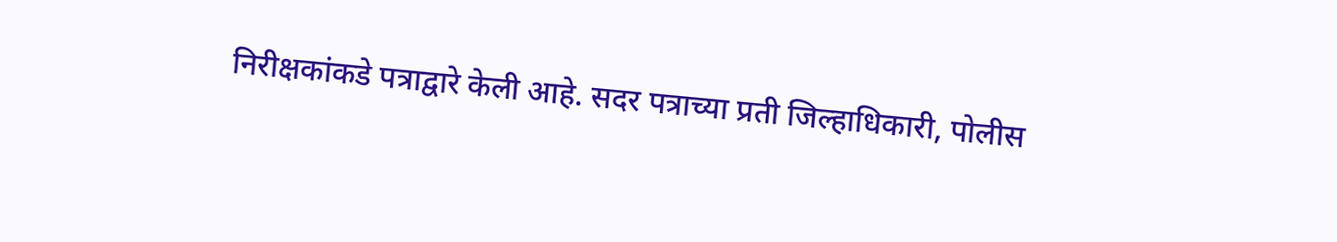निरीक्षकांकडे पत्राद्वारे केली आहे. सदर पत्राच्या प्रती जिल्हाधिकारी, पोलीस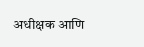अधीक्षक आणि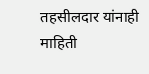तहसीलदार यांनाही माहिती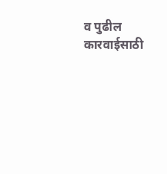व पुढील कारवाईसाठी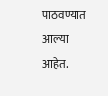पाठवण्यात आल्या आहेत.